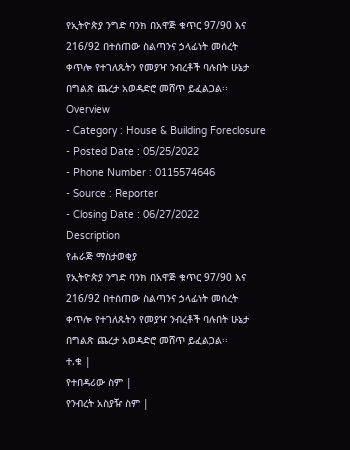የኢትዮጵያ ንግድ ባንክ በአዋጅ ቁጥር 97/90 እና 216/92 በተሰጠው ስልጣንና ኃላፊነት መሰረት ቀጥሎ የተገለጹትን የመያዣ ንብረቶች ባሉበት ሁኔታ በግልጽ ጨረታ አወዳድሮ መሸጥ ይፈልጋል፡፡
Overview
- Category : House & Building Foreclosure
- Posted Date : 05/25/2022
- Phone Number : 0115574646
- Source : Reporter
- Closing Date : 06/27/2022
Description
የሐራጅ ማስታወቂያ
የኢትዮጵያ ንግድ ባንክ በአዋጅ ቁጥር 97/90 እና 216/92 በተሰጠው ስልጣንና ኃላፊነት መሰረት ቀጥሎ የተገለጹትን የመያዣ ንብረቶች ባሉበት ሁኔታ በግልጽ ጨረታ አወዳድሮ መሸጥ ይፈልጋል፡፡
ተ.ቁ |
የተበዳሪው ስም |
የንብረት አስያዥ ስም |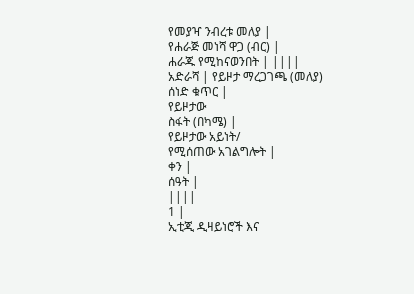የመያዣ ንብረቱ መለያ |
የሐራጅ መነሻ ዋጋ (ብር) |
ሐራጁ የሚከናወንበት | ||||
አድራሻ | የይዞታ ማረጋገጫ (መለያ)
ሰነድ ቁጥር |
የይዞታው
ስፋት (በካሜ) |
የይዞታው አይነት/
የሚሰጠው አገልግሎት |
ቀን |
ሰዓት |
||||
1 |
ኢቲጂ ዲዛይነሮች እና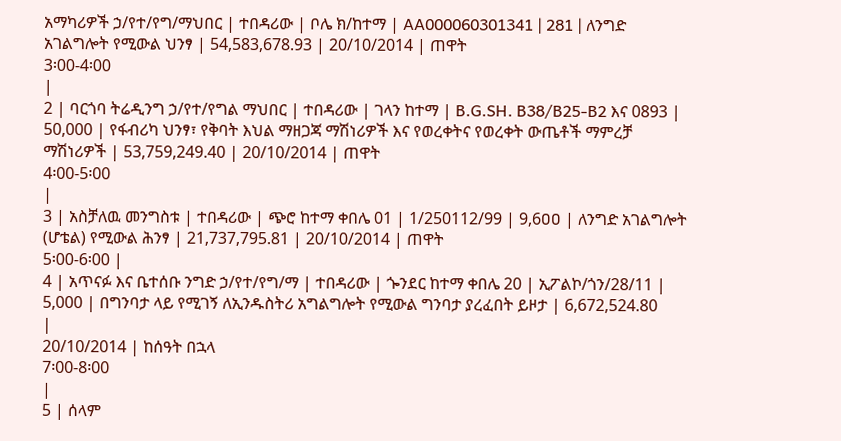አማካሪዎች ኃ/የተ/የግ/ማህበር | ተበዳሪው | ቦሌ ክ/ከተማ | AA000060301341 | 281 | ለንግድ አገልግሎት የሚውል ህንፃ | 54,583,678.93 | 20/10/2014 | ጠዋት
3፡00-4፡00
|
2 | ባርጎባ ትሬዲንግ ኃ/የተ/የግል ማህበር | ተበዳሪው | ገላን ከተማ | B.G.SH. B38/B25-B2 እና 0893 | 50,000 | የፋብሪካ ህንፃ፣ የቅባት እህል ማዘጋጃ ማሽነሪዎች እና የወረቀትና የወረቀት ውጤቶች ማምረቻ ማሽነሪዎች | 53,759,249.40 | 20/10/2014 | ጠዋት
4፡00-5፡00
|
3 | አስቻለዉ መንግስቱ | ተበዳሪው | ጭሮ ከተማ ቀበሌ 01 | 1/250112/99 | 9,6ዐዐ | ለንግድ አገልግሎት (ሆቴል) የሚውል ሕንፃ | 21,737,795.81 | 20/10/2014 | ጠዋት
5፡00-6፡00 |
4 | አጥናፉ እና ቤተሰቡ ንግድ ኃ/የተ/የግ/ማ | ተበዳሪው | ጐንደር ከተማ ቀበሌ 20 | ኢፖልኮ/ጎን/28/11 | 5,000 | በግንባታ ላይ የሚገኝ ለኢንዱስትሪ አግልግሎት የሚውል ግንባታ ያረፈበት ይዞታ | 6,672,524.80
|
20/10/2014 | ከሰዓት በኋላ
7፡00-8፡00
|
5 | ሰላም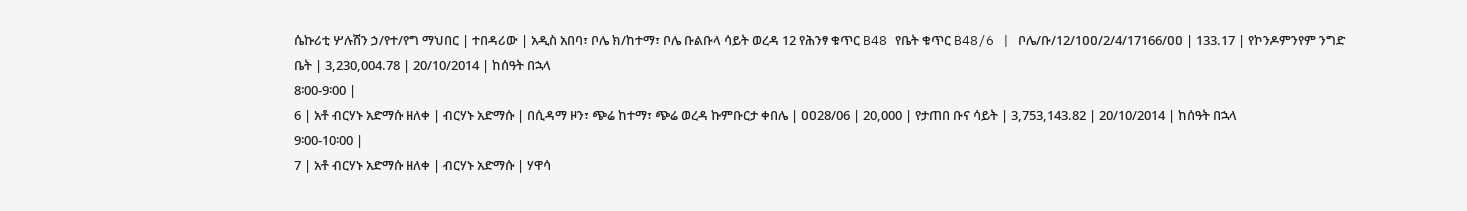ሴኩሪቲ ሦሉሽን ኃ/የተ/የግ ማህበር | ተበዳሪው | አዲስ አበባ፣ ቦሌ ክ/ከተማ፣ ቦሌ ቡልቡላ ሳይት ወረዳ 12 የሕንፃ ቁጥር B48 የቤት ቁጥር B48/6 | ቦሌ/ቡ/12/1ዐዐ/2/4/17166/ዐዐ | 133.17 | የኮንዶምንየም ንግድ ቤት | 3,230,004.78 | 20/10/2014 | ከሰዓት በኋላ
8፡00-9፡00 |
6 | አቶ ብርሃኑ አድማሱ ዘለቀ | ብርሃኑ አድማሱ | በሲዳማ ዞን፣ ጭሬ ከተማ፣ ጭሬ ወረዳ ኩምቡርታ ቀበሌ | ዐዐ28/06 | 20,000 | የታጠበ ቡና ሳይት | 3,753,143.82 | 20/10/2014 | ከሰዓት በኋላ
9፡00-10፡00 |
7 | አቶ ብርሃኑ አድማሱ ዘለቀ | ብርሃኑ አድማሱ | ሃዋሳ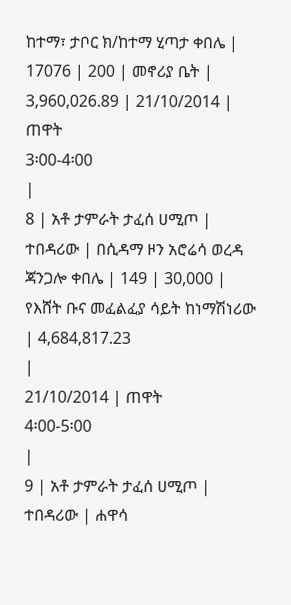ከተማ፣ ታቦር ክ/ከተማ ሂጣታ ቀበሌ | 17076 | 200 | መኖሪያ ቤት | 3,960,026.89 | 21/10/2014 | ጠዋት
3፡00-4፡00
|
8 | አቶ ታምራት ታፈሰ ሀሚጦ | ተበዳሪው | በሲዳማ ዞን አሮሬሳ ወረዳ ጃንጋሎ ቀበሌ | 149 | 30,000 | የእሸት ቡና መፈልፈያ ሳይት ከነማሽነሪው | 4,684,817.23
|
21/10/2014 | ጠዋት
4፡00-5፡00
|
9 | አቶ ታምራት ታፈሰ ሀሚጦ | ተበዳሪው | ሐዋሳ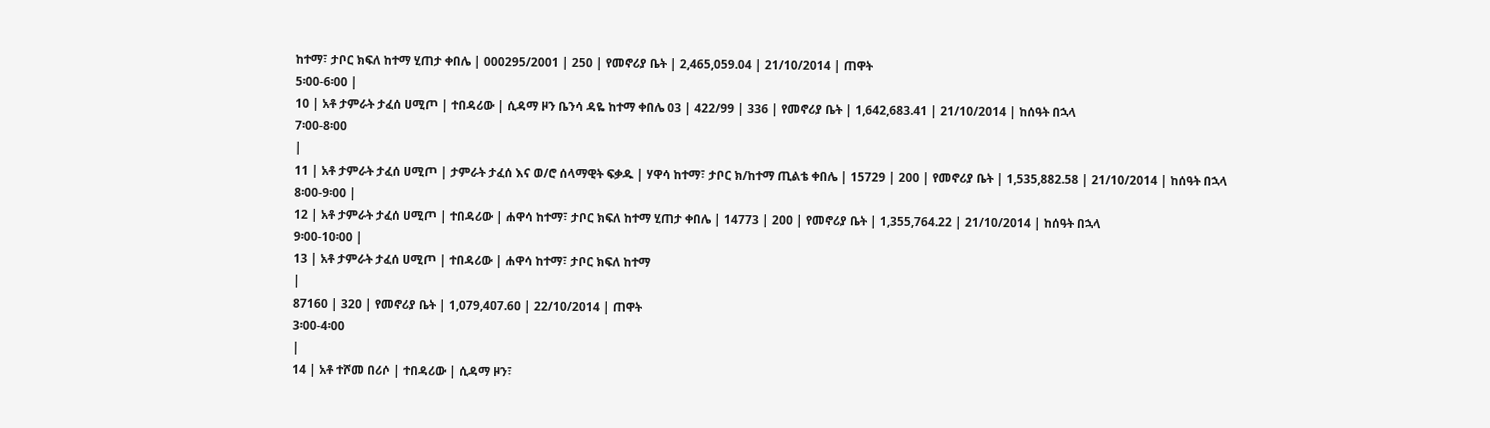ከተማ፣ ታቦር ክፍለ ከተማ ሂጠታ ቀበሌ | 000295/2001 | 250 | የመኖሪያ ቤት | 2,465,059.04 | 21/10/2014 | ጠዋት
5፡00-6፡00 |
10 | አቶ ታምራት ታፈሰ ሀሚጦ | ተበዳሪው | ሲዳማ ዞን ቤንሳ ዳዬ ከተማ ቀበሌ 03 | 422/99 | 336 | የመኖሪያ ቤት | 1,642,683.41 | 21/10/2014 | ከሰዓት በኋላ
7፡00-8፡00
|
11 | አቶ ታምራት ታፈሰ ሀሚጦ | ታምራት ታፈሰ እና ወ/ሮ ሰላማዊት ፍቃዱ | ሃዋሳ ከተማ፣ ታቦር ክ/ከተማ ጢልቴ ቀበሌ | 15729 | 200 | የመኖሪያ ቤት | 1,535,882.58 | 21/10/2014 | ከሰዓት በኋላ
8፡00-9፡00 |
12 | አቶ ታምራት ታፈሰ ሀሚጦ | ተበዳሪው | ሐዋሳ ከተማ፣ ታቦር ክፍለ ከተማ ሂጠታ ቀበሌ | 14773 | 2ዐዐ | የመኖሪያ ቤት | 1,355,764.22 | 21/10/2014 | ከሰዓት በኋላ
9፡00-10፡00 |
13 | አቶ ታምራት ታፈሰ ሀሚጦ | ተበዳሪው | ሐዋሳ ከተማ፣ ታቦር ክፍለ ከተማ
|
87160 | 32ዐ | የመኖሪያ ቤት | 1,079,4ዐ7.6ዐ | 22/10/2014 | ጠዋት
3፡00-4፡00
|
14 | አቶ ተሾመ በሪሶ | ተበዳሪው | ሲዳማ ዞን፣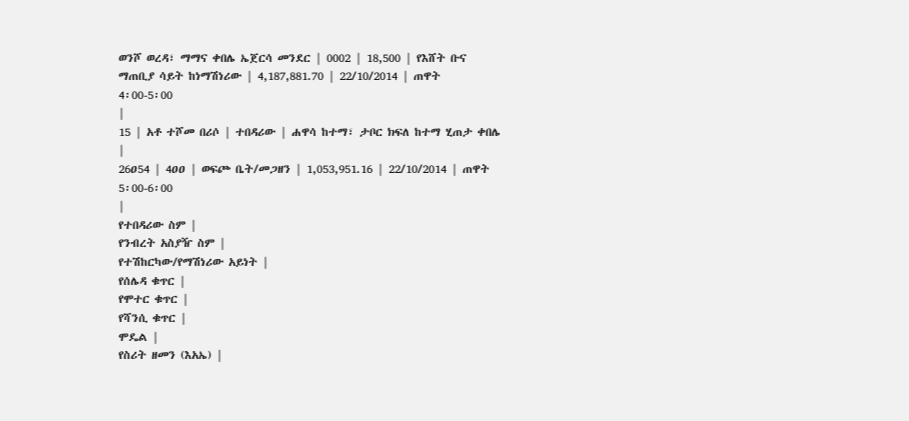ወንሾ ወረዳ፣ ማማና ቀበሌ ኤጀርሳ መንደር | 0002 | 18,500 | የእሸት ቡና ማጠቢያ ሳይት ከነማሽነሪው | 4,187,881.70 | 22/10/2014 | ጠዋት
4፡00-5፡00
|
15 | አቶ ተሾመ በሪሶ | ተበዳሪው | ሐዋሳ ከተማ፣ ታቦር ክፍለ ከተማ ሂጠታ ቀበሌ
|
26ዐ54 | 4ዐዐ | ወፍጮ ቤት/መጋዘን | 1,053,951.16 | 22/10/2014 | ጠዋት
5፡00-6፡00
|
የተበዳሪው ስም |
የንብረት አስያዥ ስም |
የተሽከርካው/የማሽነሪው አይነት |
የሰሌዳ ቁጥር |
የሞተር ቁጥር |
የሻንሲ ቁጥር |
ሞዴል |
የስሪት ዘመን (እአኤ) |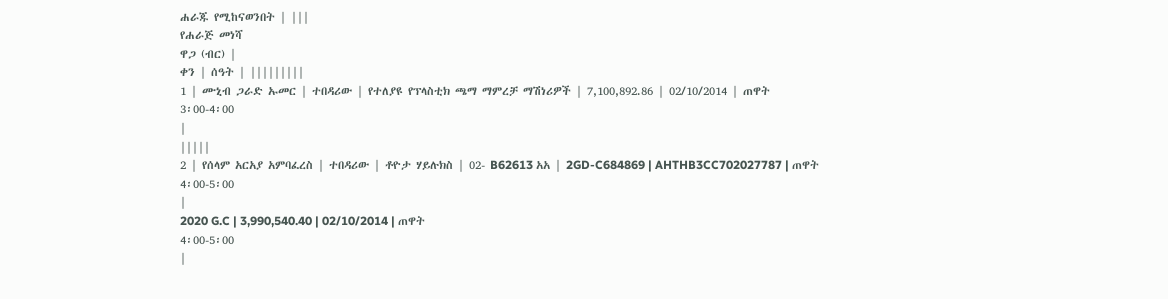ሐራጁ የሚከናወንበት | |||
የሐራጅ መነሻ
ዋጋ (ብር) |
ቀን | ሰዓት | |||||||||
1 | ሙኒብ ጋራድ ኡመር | ተበዳሪው | የተለያዩ የፕላስቲክ ጫማ ማምረቻ ማሽነሪዎች | 7,100,892.86 | 02/10/2014 | ጠዋት
3፡00-4፡00
|
|||||
2 | የሰላም አርአያ አምባፈረስ | ተበዳሪው | ቶዮታ ሃይሉክስ | 02- B62613 አአ | 2GD-C684869 | AHTHB3CC702027787 | ጠዋት
4፡00-5፡00
|
2020 G.C | 3,990,540.40 | 02/10/2014 | ጠዋት
4፡00-5፡00
|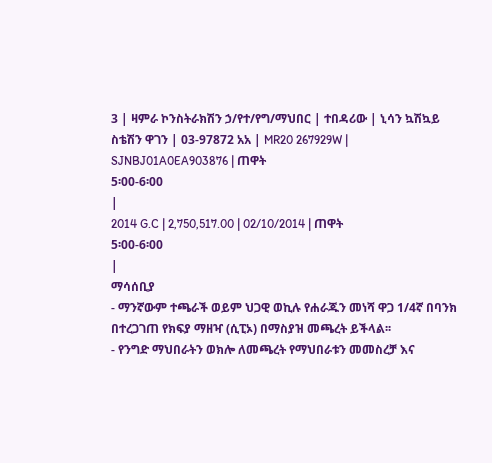3 | ዛምራ ኮንስትራክሽን ኃ/የተ/የግ/ማህበር | ተበዳሪው | ኒሳን ኳሽኳይ ስቴሽን ዋገን | 03-97872 አአ | MR20 267929W | SJNBJ01A0EA903876 | ጠዋት
5፡00-6፡00
|
2014 G.C | 2,750,517.00 | 02/10/2014 | ጠዋት
5፡00-6፡00
|
ማሳሰቢያ
- ማንኛውም ተጫራች ወይም ህጋዊ ወኪሉ የሐራጁን መነሻ ዋጋ 1/4ኛ በባንክ በተረጋገጠ የክፍያ ማዘዣ (ሲፒኦ) በማስያዝ መጫረት ይችላል፡፡
- የንግድ ማህበራትን ወክሎ ለመጫረት የማህበራቱን መመስረቻ እና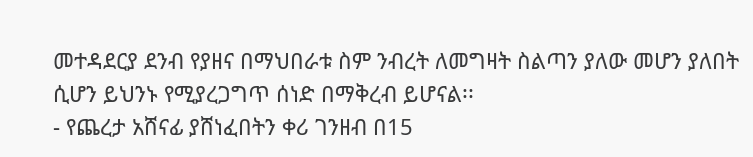መተዳደርያ ደንብ የያዘና በማህበራቱ ስም ንብረት ለመግዛት ስልጣን ያለው መሆን ያለበት ሲሆን ይህንኑ የሚያረጋግጥ ሰነድ በማቅረብ ይሆናል፡፡
- የጨረታ አሸናፊ ያሸነፈበትን ቀሪ ገንዘብ በ15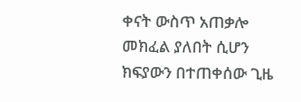ቀናት ውስጥ አጠቃሎ መክፈል ያለበት ሲሆን ክፍያውን በተጠቀሰው ጊዜ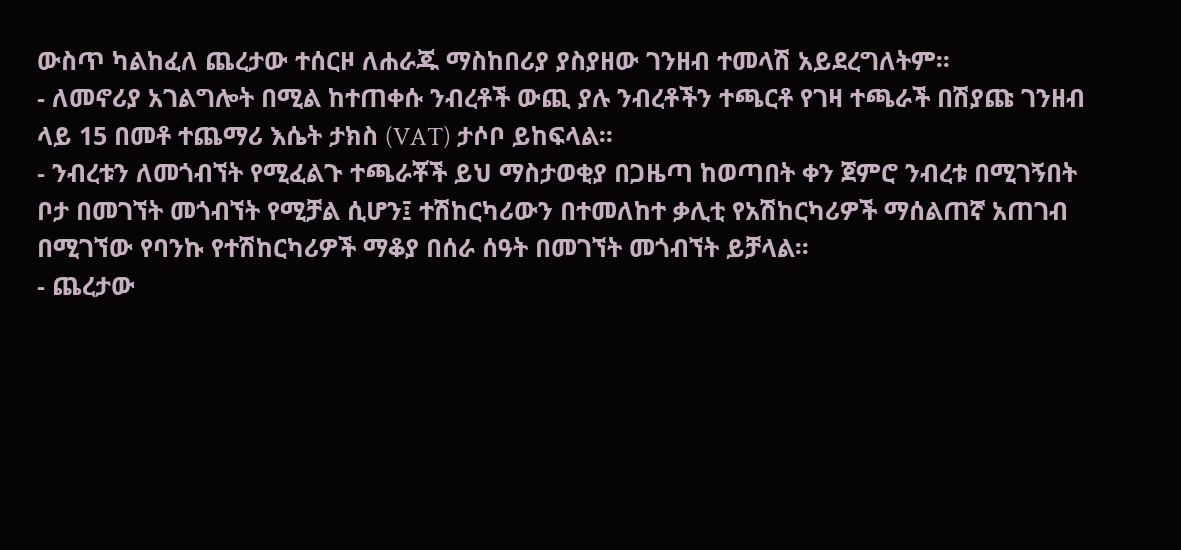ውስጥ ካልከፈለ ጨረታው ተሰርዞ ለሐራጁ ማስከበሪያ ያስያዘው ገንዘብ ተመላሽ አይደረግለትም፡፡
- ለመኖሪያ አገልግሎት በሚል ከተጠቀሱ ንብረቶች ውጪ ያሉ ንብረቶችን ተጫርቶ የገዛ ተጫራች በሽያጩ ገንዘብ ላይ 15 በመቶ ተጨማሪ እሴት ታክስ (VAT) ታሶቦ ይከፍላል፡፡
- ንብረቱን ለመጎብኘት የሚፈልጉ ተጫራቾች ይህ ማስታወቂያ በጋዜጣ ከወጣበት ቀን ጀምሮ ንብረቱ በሚገኝበት ቦታ በመገኘት መጎብኘት የሚቻል ሲሆን፤ ተሽከርካሪውን በተመለከተ ቃሊቲ የአሽከርካሪዎች ማሰልጠኛ አጠገብ በሚገኘው የባንኩ የተሽከርካሪዎች ማቆያ በሰራ ሰዓት በመገኘት መጎብኘት ይቻላል፡፡
- ጨረታው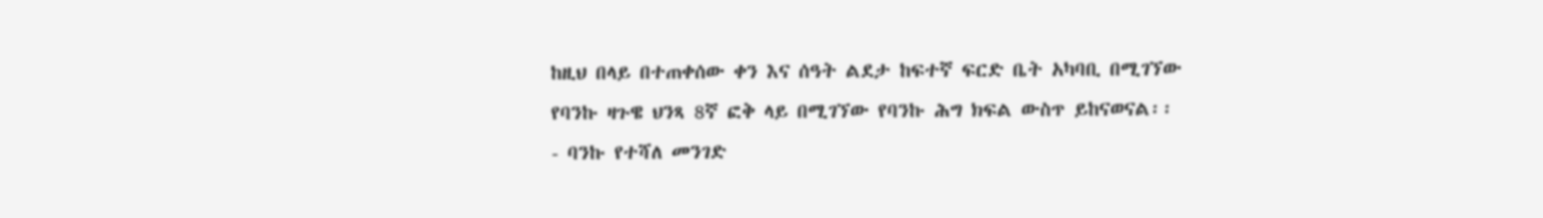ከዚህ በላይ በተጠቀሰው ቀን እና ሰዓት ልደታ ከፍተኛ ፍርድ ቤት አካባቢ በሚገኘው የባንኩ ዛጉዌ ህንጻ 8ኛ ፎቅ ላይ በሚገኘው የባንኩ ሕግ ክፍል ውስጥ ይከናወናል፡፡
- ባንኩ የተሻለ መንገድ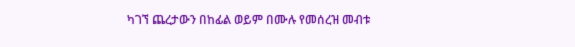ካገኘ ጨረታውን በከፊል ወይም በሙሉ የመሰረዝ መብቱ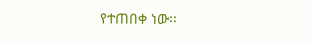የተጠበቀ ነው፡፡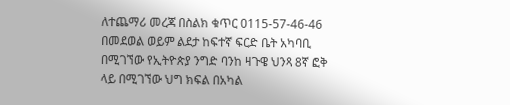ለተጨማሪ መረጃ በስልክ ቁጥር 0115-57-46-46 በመደወል ወይም ልደታ ከፍተኛ ፍርድ ቤት አካባቢ በሚገኘው የኢትዮጵያ ንግድ ባንከ ዛጉዌ ህንጻ 8ኛ ፎቅ ላይ በሚገኘው ህግ ክፍል በአካል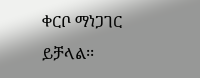ቀርቦ ማነጋገር ይቻላል፡፡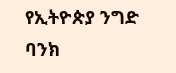የኢትዮጵያ ንግድ ባንክ